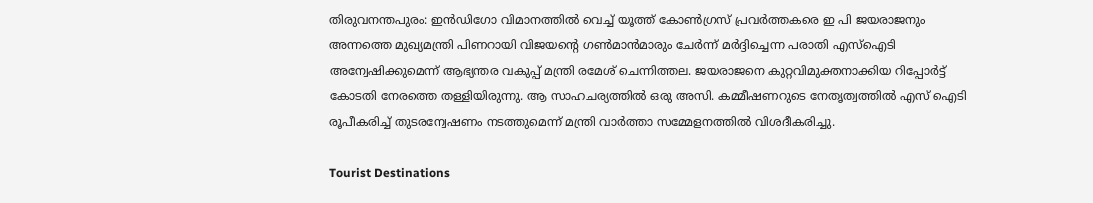തിരുവനന്തപുരം: ഇൻഡിഗോ വിമാനത്തിൽ വെച്ച് യൂത്ത് കോൺഗ്രസ് പ്രവർത്തകരെ ഇ പി ജയരാജനും അന്നത്തെ മുഖ്യമന്ത്രി പിണറായി വിജയന്റെ ഗൺമാൻമാരും ചേർന്ന് മർദ്ദിച്ചെന്ന പരാതി എസ്ഐടി അന്വേഷിക്കുമെന്ന് ആഭ്യന്തര വകുപ്പ് മന്ത്രി രമേശ് ചെന്നിത്തല. ജയരാജനെ കുറ്റവിമുക്തനാക്കിയ റിപ്പോർട്ട് കോടതി നേരത്തെ തള്ളിയിരുന്നു. ആ സാഹചര്യത്തിൽ ഒരു അസി. കമ്മീഷണറുടെ നേതൃത്വത്തിൽ എസ് ഐടി രൂപീകരിച്ച് തുടരന്വേഷണം നടത്തുമെന്ന് മന്ത്രി വാർത്താ സമ്മേളനത്തിൽ വിശദീകരിച്ചു.

Tourist Destinations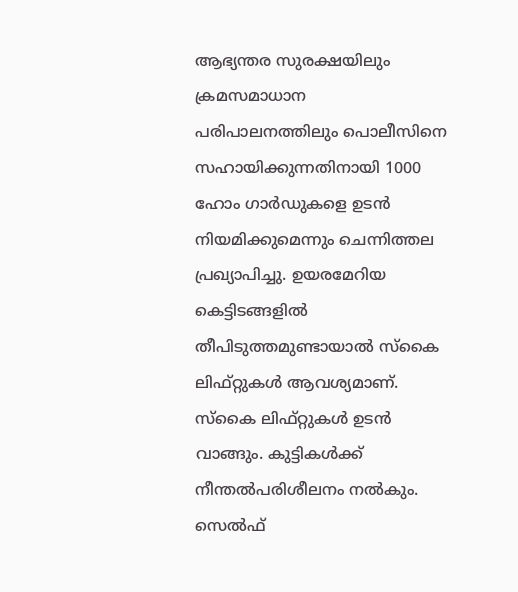ആഭ്യന്തര സുരക്ഷയിലും ക്രമസമാധാന പരിപാലനത്തിലും പൊലീസിനെ സഹായിക്കുന്നതിനായി 1000 ഹോം ഗാർഡുകളെ ഉടൻ നിയമിക്കുമെന്നും ചെന്നിത്തല പ്രഖ്യാപിച്ചു. ഉയരമേറിയ കെട്ടിടങ്ങളിൽ തീപിടുത്തമുണ്ടായാൽ സ്‌കൈ ലിഫ്‌റ്റുകൾ ആവശ്യമാണ്. സ്കൈ ലിഫ്റ്റുകൾ ഉടൻ വാങ്ങും. കുട്ടികൾക്ക് നീന്തൽപരിശീലനം നൽകും. സെൽഫ്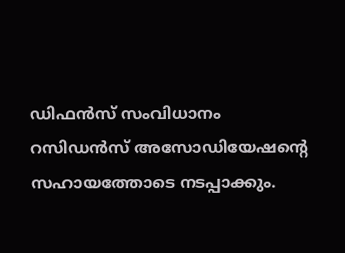ഡിഫൻസ് സംവിധാനം റസിഡൻസ് അസോഡിയേഷന്റെ സഹായത്തോടെ നടപ്പാക്കും.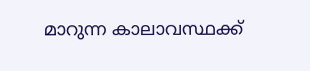മാറുന്ന കാലാവസ്ഥക്ക്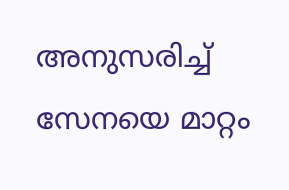അനുസരിച്ച് സേനയെ മാറ്റം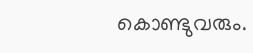കൊണ്ടുവരും.